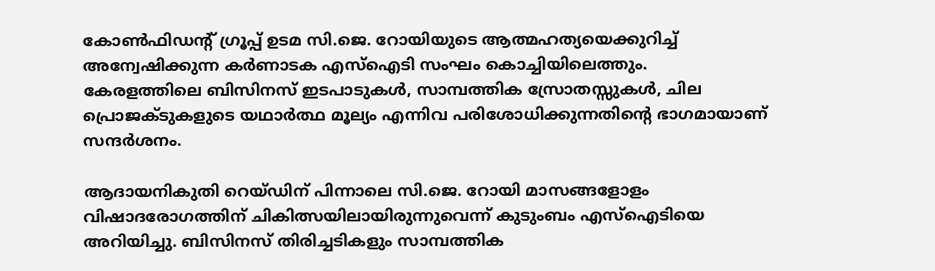കോൺഫിഡന്റ് ഗ്രൂപ്പ് ഉടമ സി.ജെ. റോയിയുടെ ആത്മഹത്യയെക്കുറിച്ച് അന്വേഷിക്കുന്ന കർണാടക എസ്‌ഐടി സംഘം കൊച്ചിയിലെത്തും. കേരളത്തിലെ ബിസിനസ് ഇടപാടുകൾ, സാമ്പത്തിക സ്രോതസ്സുകൾ, ചില പ്രൊജക്ടുകളുടെ യഥാർത്ഥ മൂല്യം എന്നിവ പരിശോധിക്കുന്നതിന്റെ ഭാഗമായാണ് സന്ദർശനം.

ആദായനികുതി റെയ്ഡിന് പിന്നാലെ സി.ജെ. റോയി മാസങ്ങളോളം വിഷാദരോഗത്തിന് ചികിത്സയിലായിരുന്നുവെന്ന് കുടുംബം എസ്‌ഐടിയെ അറിയിച്ചു. ബിസിനസ് തിരിച്ചടികളും സാമ്പത്തിക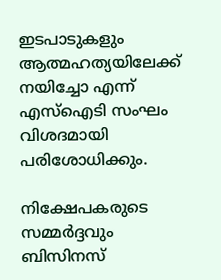ഇടപാടുകളും ആത്മഹത്യയിലേക്ക് നയിച്ചോ എന്ന് എസ്‌ഐടി സംഘം വിശദമായി പരിശോധിക്കും.

നിക്ഷേപകരുടെ സമ്മർദ്ദവും ബിസിനസ്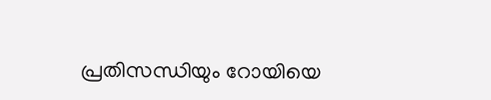പ്രതിസന്ധിയും റോയിയെ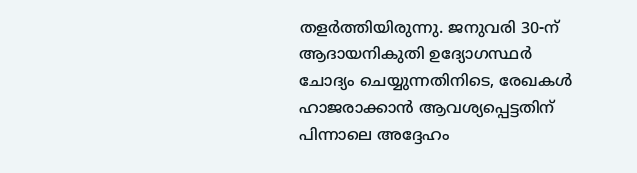തളർത്തിയിരുന്നു. ജനുവരി 30-ന് ആദായനികുതി ഉദ്യോഗസ്ഥർ ചോദ്യം ചെയ്യുന്നതിനിടെ, രേഖകൾ ഹാജരാക്കാൻ ആവശ്യപ്പെട്ടതിന് പിന്നാലെ അദ്ദേഹം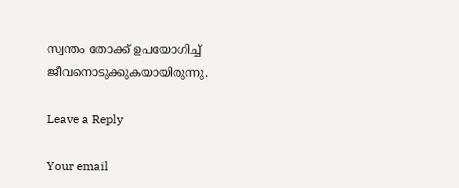സ്വന്തം തോക്ക് ഉപയോഗിച്ച് ജീവനൊടുക്കുകയായിരുന്നു.

Leave a Reply

Your email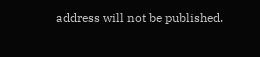address will not be published.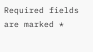Required fields are marked *